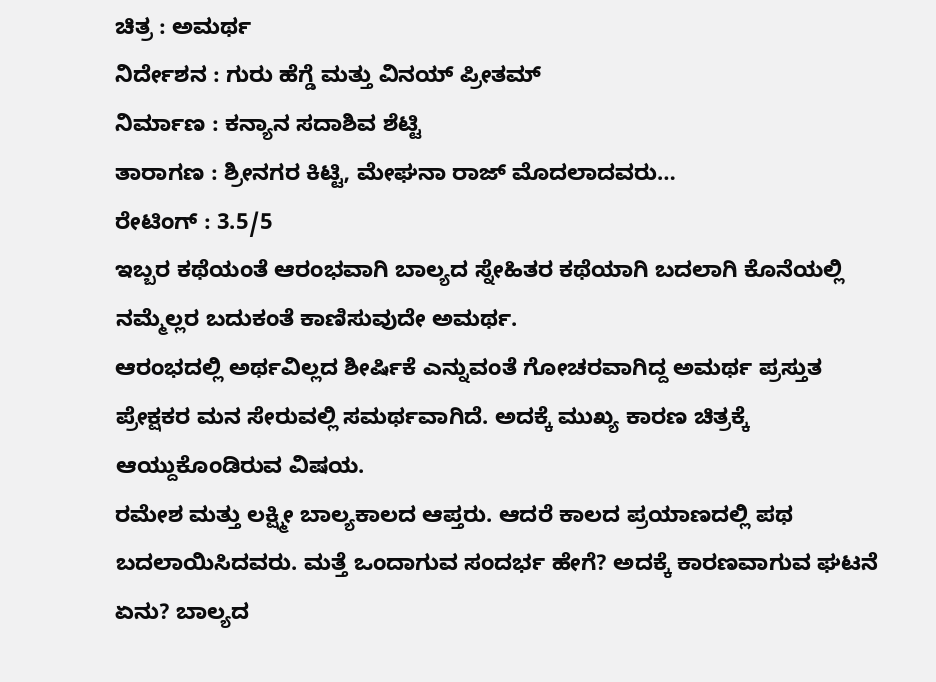ಚಿತ್ರ : ಅಮರ್ಥ
ನಿರ್ದೇಶನ : ಗುರು ಹೆಗ್ಡೆ ಮತ್ತು ವಿನಯ್ ಪ್ರೀತಮ್
ನಿರ್ಮಾಣ : ಕನ್ಯಾನ ಸದಾಶಿವ ಶೆಟ್ಟಿ
ತಾರಾಗಣ : ಶ್ರೀನಗರ ಕಿಟ್ಟಿ, ಮೇಘನಾ ರಾಜ್ ಮೊದಲಾದವರು…
ರೇಟಿಂಗ್ : 3.5/5
ಇಬ್ಬರ ಕಥೆಯಂತೆ ಆರಂಭವಾಗಿ ಬಾಲ್ಯದ ಸ್ನೇಹಿತರ ಕಥೆಯಾಗಿ ಬದಲಾಗಿ ಕೊನೆಯಲ್ಲಿ ನಮ್ಮೆಲ್ಲರ ಬದುಕಂತೆ ಕಾಣಿಸುವುದೇ ಅಮರ್ಥ.
ಆರಂಭದಲ್ಲಿ ಅರ್ಥವಿಲ್ಲದ ಶೀರ್ಷಿಕೆ ಎನ್ನುವಂತೆ ಗೋಚರವಾಗಿದ್ದ ಅಮರ್ಥ ಪ್ರಸ್ತುತ ಪ್ರೇಕ್ಷಕರ ಮನ ಸೇರುವಲ್ಲಿ ಸಮರ್ಥವಾಗಿದೆ. ಅದಕ್ಕೆ ಮುಖ್ಯ ಕಾರಣ ಚಿತ್ರಕ್ಕೆ ಆಯ್ದುಕೊಂಡಿರುವ ವಿಷಯ.
ರಮೇಶ ಮತ್ತು ಲಕ್ಷ್ಮೀ ಬಾಲ್ಯಕಾಲದ ಆಪ್ತರು. ಆದರೆ ಕಾಲದ ಪ್ರಯಾಣದಲ್ಲಿ ಪಥ ಬದಲಾಯಿಸಿದವರು. ಮತ್ತೆ ಒಂದಾಗುವ ಸಂದರ್ಭ ಹೇಗೆ? ಅದಕ್ಕೆ ಕಾರಣವಾಗುವ ಘಟನೆ ಏನು? ಬಾಲ್ಯದ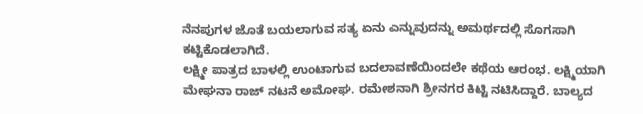ನೆನಪುಗಳ ಜೊತೆ ಬಯಲಾಗುವ ಸತ್ಯ ಏನು ಎನ್ನುವುದನ್ನು ಅಮರ್ಥದಲ್ಲಿ ಸೊಗಸಾಗಿ ಕಟ್ಟಿಕೊಡಲಾಗಿದೆ.
ಲಕ್ಷ್ಮೀ ಪಾತ್ರದ ಬಾಳಲ್ಲಿ ಉಂಟಾಗುವ ಬದಲಾವಣೆಯಿಂದಲೇ ಕಥೆಯ ಆರಂಭ. ಲಕ್ಷ್ಮಿಯಾಗಿ ಮೇಘನಾ ರಾಜ್ ನಟನೆ ಅಮೋಘ. ರಮೇಶನಾಗಿ ಶ್ರೀನಗರ ಕಿಟ್ಟಿ ನಟಿಸಿದ್ದಾರೆ. ಬಾಲ್ಯದ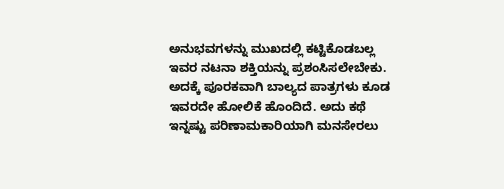ಅನುಭವಗಳನ್ನು ಮುಖದಲ್ಲಿ ಕಟ್ಟಿಕೊಡಬಲ್ಲ ಇವರ ನಟನಾ ಶಕ್ತಿಯನ್ನು ಪ್ರಶಂಸಿಸಲೇಬೇಕು. ಅದಕ್ಕೆ ಪೂರಕವಾಗಿ ಬಾಲ್ಯದ ಪಾತ್ರಗಳು ಕೂಡ ಇವರದೇ ಹೋಲಿಕೆ ಹೊಂದಿದೆ. ಅದು ಕಥೆ ಇನ್ನಷ್ಟು ಪರಿಣಾಮಕಾರಿಯಾಗಿ ಮನಸೇರಲು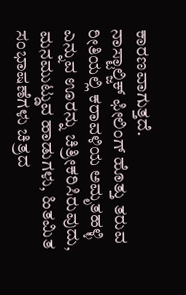ಕಾರಣವಾಗುತ್ತದೆ.
ನಾಸ್ಟಾಲ್ಜಿಕ್ ಫೀಲಿಂಗ್ ಹೊತ್ತು ತರುವ ರೀತಿಯಲ್ಲಿ ಕರಾವಳಿಯ ಅಮೃತಹಳ್ಳಿ ಎನ್ನುವ ಊರನ್ನು ಚಿತ್ರೀಕರಿಸಿರುವುದು, ಮನಮುಟ್ಡುವ ಹಾಡುಗಳು, ಹಿತಮಿತ ಸಂಭಾಷಣೆಗಳು ಚಿತ್ರದ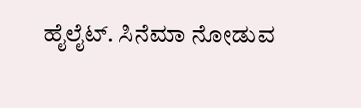ಹೈಲೈಟ್. ಸಿನೆಮಾ ನೋಡುವ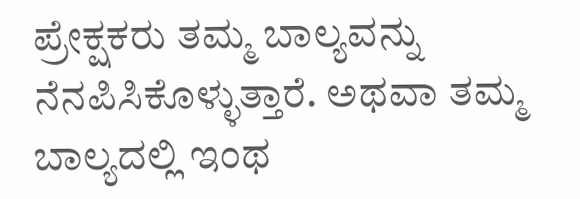ಪ್ರೇಕ್ಷಕರು ತಮ್ಮ ಬಾಲ್ಯವನ್ನು ನೆನಪಿಸಿಕೊಳ್ಳುತ್ತಾರೆ. ಅಥವಾ ತಮ್ಮ ಬಾಲ್ಯದಲ್ಲಿ ಇಂಥ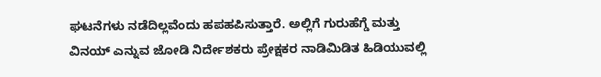ಘಟನೆಗಳು ನಡೆದಿಲ್ಲವೆಂದು ಹಪಹಪಿಸುತ್ತಾರೆ. ಅಲ್ಲಿಗೆ ಗುರುಹೆಗ್ಡೆ ಮತ್ತು ವಿನಯ್ ಎನ್ನುವ ಜೋಡಿ ನಿರ್ದೇಶಕರು ಪ್ರೇಕ್ಷಕರ ನಾಡಿಮಿಡಿತ ಹಿಡಿಯುವಲ್ಲಿ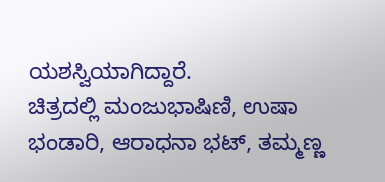ಯಶಸ್ವಿಯಾಗಿದ್ದಾರೆ.
ಚಿತ್ರದಲ್ಲಿ ಮಂಜುಭಾಷಿಣಿ, ಉಷಾ ಭಂಡಾರಿ, ಆರಾಧನಾ ಭಟ್, ತಮ್ಮಣ್ಣ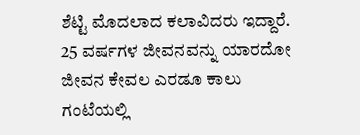ಶೆಟ್ಟಿ ಮೊದಲಾದ ಕಲಾವಿದರು ಇದ್ದಾರೆ. 25 ವರ್ಷಗಳ ಜೀವನವನ್ನು ಯಾರದೋ ಜೀವನ ಕೇವಲ ಎರಡೂ ಕಾಲು ಗಂಟೆಯಲ್ಲಿ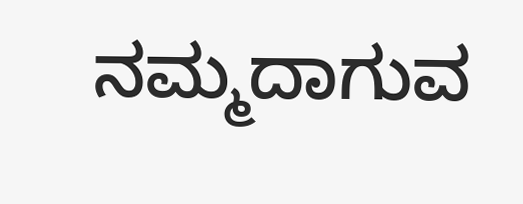ನಮ್ಮದಾಗುವ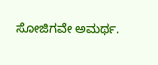ಸೋಜಿಗವೇ ಅಮರ್ಥ.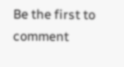Be the first to comment